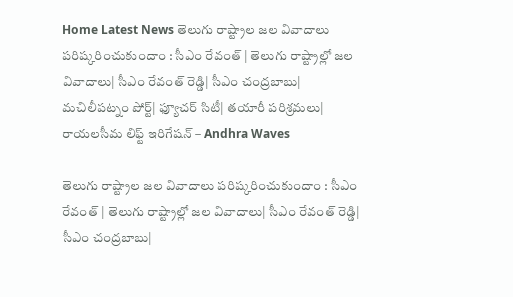Home Latest News తెలుగు రాష్ట్రాల జల వివాదాలు పరిష్కరించుకుందాం : సీఎం రేవంత్ | తెలుగు రాష్ట్రాల్లో జల వివాదాలు| సీఎం రేవంత్ రెడ్డి| సీఎం చంద్రబాబు| మచిలీపట్నం పోర్ట్| ఫ్యూచర్ సిటీ| తయారీ పరిశ్రమలు| రాయలసీమ లిఫ్ట్ ఇరిగేషన్ – Andhra Waves

తెలుగు రాష్ట్రాల జల వివాదాలు పరిష్కరించుకుందాం : సీఎం రేవంత్ | తెలుగు రాష్ట్రాల్లో జల వివాదాలు| సీఎం రేవంత్ రెడ్డి| సీఎం చంద్రబాబు|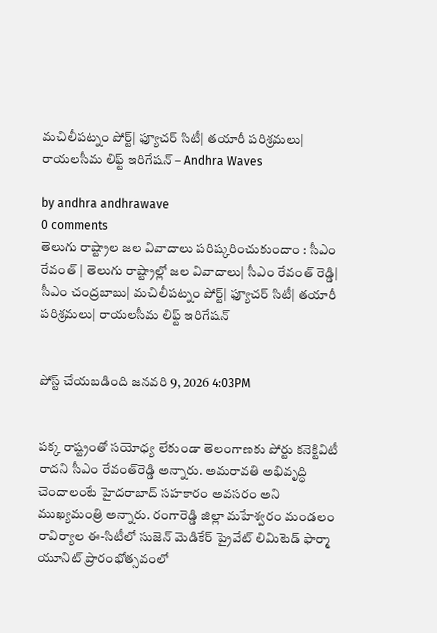మచిలీపట్నం పోర్ట్| ఫ్యూచర్ సిటీ| తయారీ పరిశ్రమలు| రాయలసీమ లిఫ్ట్ ఇరిగేషన్ – Andhra Waves

by andhra andhrawave
0 comments
తెలుగు రాష్ట్రాల జల వివాదాలు పరిష్కరించుకుందాం : సీఎం రేవంత్ | తెలుగు రాష్ట్రాల్లో జల వివాదాలు| సీఎం రేవంత్ రెడ్డి| సీఎం చంద్రబాబు| మచిలీపట్నం పోర్ట్| ఫ్యూచర్ సిటీ| తయారీ పరిశ్రమలు| రాయలసీమ లిఫ్ట్ ఇరిగేషన్


పోస్ట్ చేయబడింది జనవరి 9, 2026 4:03PM


పక్క రాష్ట్రంతో సయోధ్య లేకుండా తెలంగాణకు పోర్టు కనెక్టివిటీ రాదని సీఎం రేవంత్‌రెడ్డి అన్నారు. అమరావతి అభివృద్ధి చెందాలంటే హైదరాబాద్ సహకారం అవసరం అని ముఖ్యమంత్రి అన్నారు. రంగారెడ్డి జిల్లా మహేశ్వరం మండలం రావిర్యాల ఈ-సిటీలో సుజెన్ మెడికేర్ ప్రైవేట్ లిమిటెడ్ ఫార్మా యూనిట్ ప్రారంభోత్సవంలో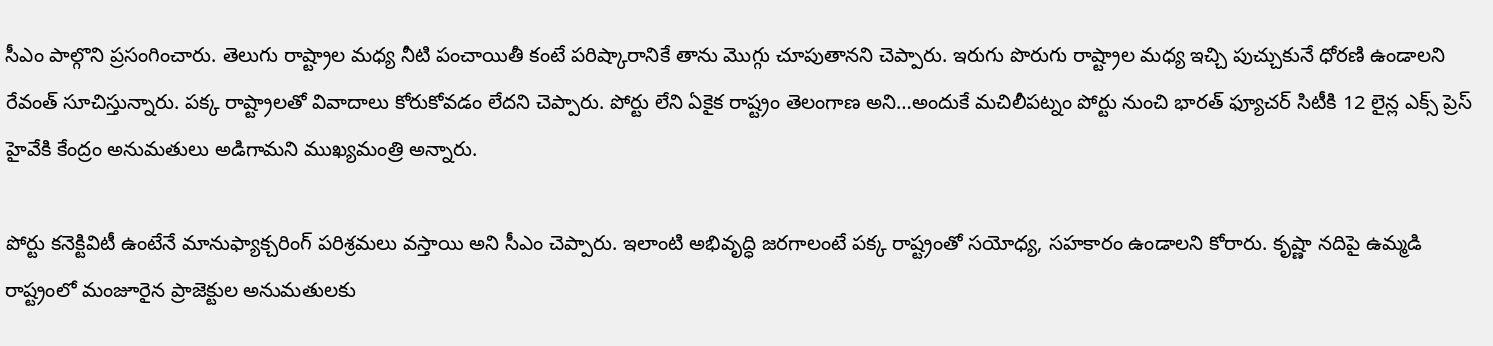సీఎం పాల్గొని ప్రసంగించారు. తెలుగు రాష్ట్రాల మధ్య నీటి పంచాయితీ కంటే పరిష్కారానికే తాను మొగ్గు చూపుతానని చెప్పారు. ఇరుగు పొరుగు రాష్ట్రాల మధ్య ఇచ్చి పుచ్చుకునే ధోరణి ఉండాలని రేవంత్ సూచిస్తున్నారు. పక్క రాష్ట్రాలతో వివాదాలు కోరుకోవడం లేదని చెప్పారు. పోర్టు లేని ఏకైక రాష్ట్రం తెలంగాణ అని…అందుకే మచిలీపట్నం పోర్టు నుంచి భారత్ ఫ్యూచర్ సిటీకి 12 లైన్ల ఎక్స్ ప్రెస్ హైవేకి కేంద్రం అనుమతులు అడిగామని ముఖ్యమంత్రి అన్నారు.

పోర్టు కనెక్టివిటీ ఉంటేనే మానుఫ్యాక్చరింగ్ పరిశ్రమలు వస్తాయి అని సీఎం చెప్పారు. ఇలాంటి అభివృద్ధి జరగాలంటే పక్క రాష్ట్రంతో సయోధ్య, సహకారం ఉండాలని కోరారు. కృష్ణా నదిపై ఉమ్మడి రాష్ట్రంలో మంజూరైన ప్రాజెక్టుల అనుమతులకు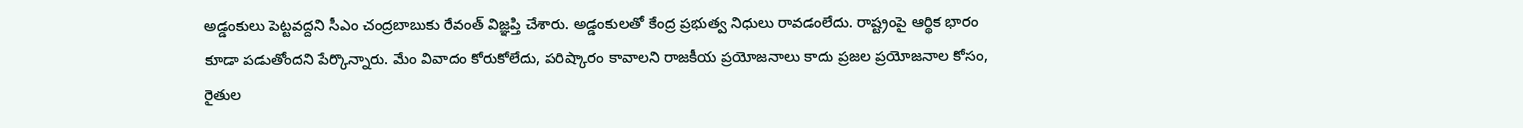అడ్డంకులు పెట్టవద్దని సీఎం చంద్రబాబుకు రేవంత్ విజ్ఞప్తి చేశారు. అడ్డంకులతో కేంద్ర ప్రభుత్వ నిధులు రావడంలేదు. రాష్ట్రంపై ఆర్థిక భారం కూడా పడుతోందని పేర్కొన్నారు. మేం వివాదం కోరుకోలేదు, పరిష్కారం కావాలని రాజకీయ ప్రయోజనాలు కాదు ప్రజల ప్రయోజనాల కోసం, రైతుల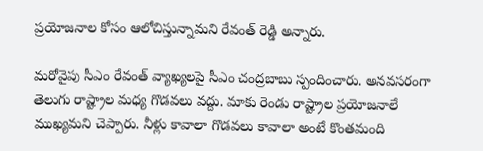ప్రయోజనాల కోసం ఆలోచిస్తున్నామని రేవంత్ రెడ్డి అన్నారు.

మరోవైపు సీఎం రేవంత్ వ్యాఖ్యలపై సీఎం చంద్రబాబు స్పందించారు. అనవసరంగా తెలుగు రాష్ట్రాల మధ్య గొడవలు వద్దు. మాకు రెండు రాష్ట్రాల ప్రయోజనాలే ముఖ్యమని చెప్పారు. నీళ్లు కావాలా గొడవలు కావాలా అంటే కొంతమంది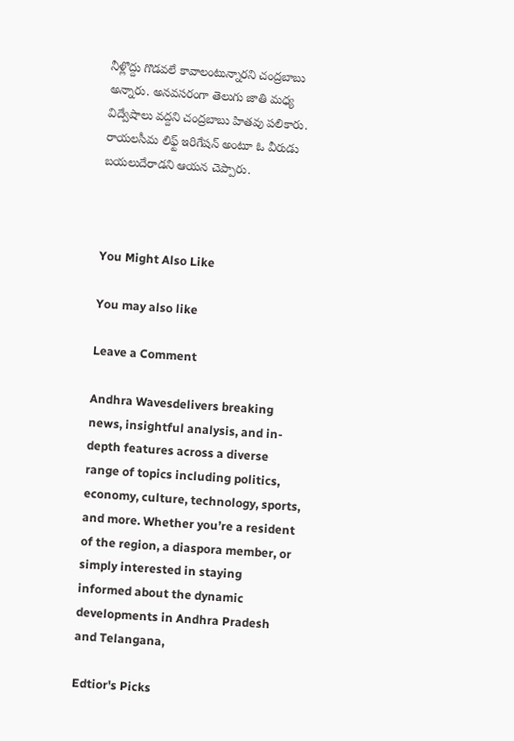నీళ్లొద్దు గొడవలే కావాలంటున్నారని చంద్రబాబు అన్నారు. అనవసరంగా తెలుగు జాతి మధ్య విద్వేషాలు వద్దని చంద్రబాబు హితవు పలికారు. రాయలసీమ లిఫ్ట్ ఇరిగేషన్ అంటూ ఓ వీరుడు బయలుదేరాడని ఆయన చెప్పారు.



You Might Also Like

You may also like

Leave a Comment

Andhra Wavesdelivers breaking news, insightful analysis, and in-depth features across a diverse range of topics including politics, economy, culture, technology, sports, and more. Whether you’re a resident of the region, a diaspora member, or simply interested in staying informed about the dynamic developments in Andhra Pradesh and Telangana,

Edtior's Picks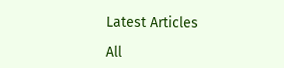Latest Articles

All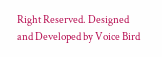Right Reserved. Designed and Developed by Voice Bird